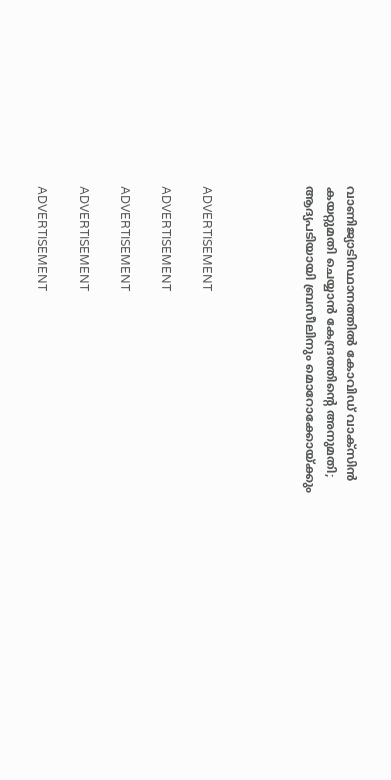വാണിജ്യാടിസ്ഥാനത്തില്‍ കോവിഡ് വാക്‌സിന്‍ കയറ്റുമതി ചെയ്യാന്‍ കേന്ദ്രത്തിന്റെ അനുമതി; ആദ്യപടിയായി ബ്രസീലിനും മൊറോക്കോയ്ക്കും




ADVERTISEMENT

ADVERTISEMENT

ADVERTISEMENT

ADVERTISEMENT

ADVERTISEMENT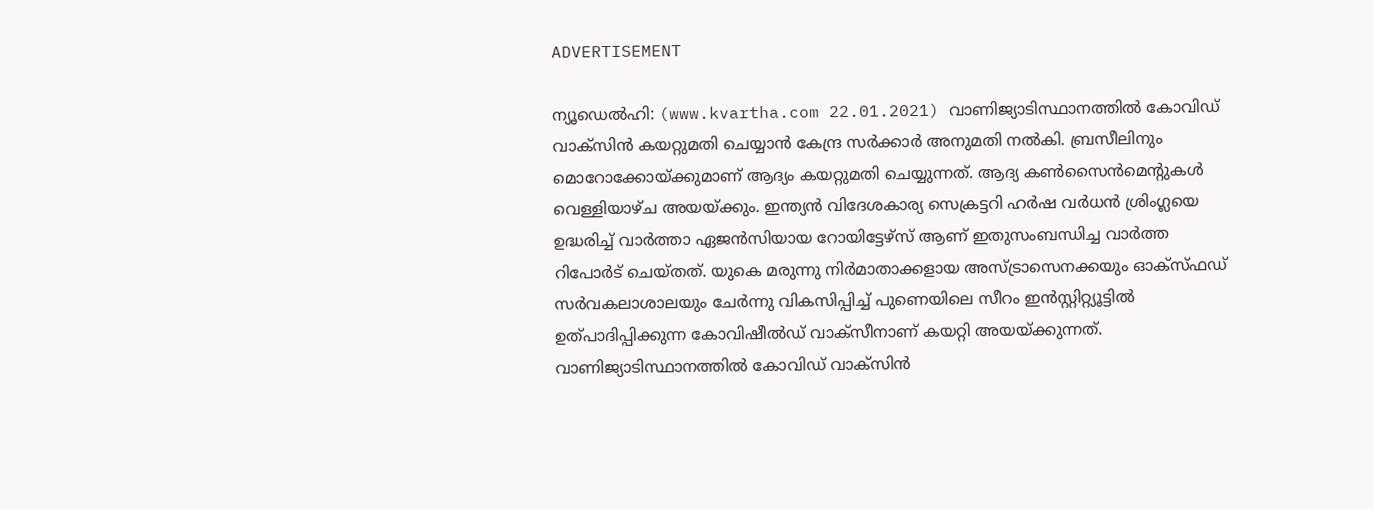ADVERTISEMENT

ന്യൂഡെല്‍ഹി: (www.kvartha.com 22.01.2021) വാണിജ്യാടിസ്ഥാനത്തില്‍ കോവിഡ് വാക്‌സിന്‍ കയറ്റുമതി ചെയ്യാന്‍ കേന്ദ്ര സര്‍ക്കാര്‍ അനുമതി നല്‍കി. ബ്രസീലിനും മൊറോക്കോയ്ക്കുമാണ് ആദ്യം കയറ്റുമതി ചെയ്യുന്നത്. ആദ്യ കണ്‍സൈന്‍മെന്റുകള്‍ വെള്ളിയാഴ്ച അയയ്ക്കും. ഇന്ത്യന്‍ വിദേശകാര്യ സെക്രട്ടറി ഹര്‍ഷ വര്‍ധന്‍ ശ്രിംഗ്ലയെ ഉദ്ധരിച്ച് വാര്‍ത്താ ഏജന്‍സിയായ റോയിട്ടേഴ്‌സ് ആണ് ഇതുസംബന്ധിച്ച വാര്‍ത്ത റിപോര്‍ട് ചെയ്തത്. യുകെ മരുന്നു നിര്‍മാതാക്കളായ അസ്ട്രാസെനക്കയും ഓക്‌സ്ഫഡ് സര്‍വകലാശാലയും ചേര്‍ന്നു വികസിപ്പിച്ച് പുണെയിലെ സീറം ഇന്‍സ്റ്റിറ്റ്യൂട്ടില്‍ ഉത്പാദിപ്പിക്കുന്ന കോവിഷീല്‍ഡ് വാക്‌സീനാണ് കയറ്റി അയയ്ക്കുന്നത്.  വാണിജ്യാടിസ്ഥാനത്തില്‍ കോവിഡ് വാക്‌സിന്‍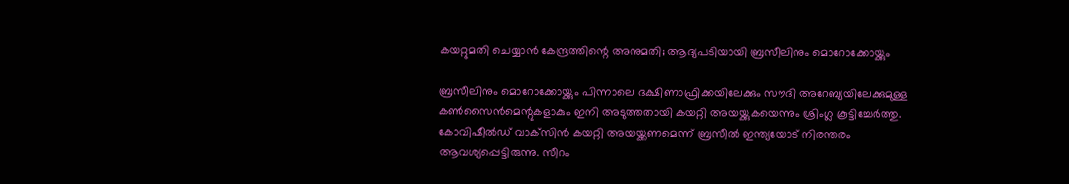കയറ്റുമതി ചെയ്യാന്‍ കേന്ദ്രത്തിന്റെ അനുമതി; ആദ്യപടിയായി ബ്രസീലിനും മൊറോക്കോയ്ക്കും

ബ്രസീലിനും മൊറോക്കോയ്ക്കും പിന്നാലെ ദക്ഷിണാഫ്രിക്കയിലേക്കും സൗദി അറേബ്യയിലേക്കുമുള്ള കണ്‍സൈന്‍മെന്റുകളാകും ഇനി അടുത്തതായി കയറ്റി അയയ്ക്കുകയെന്നും ശ്രിംഗ്ല കൂട്ടിച്ചേര്‍ത്തു.
കോവിഷീല്‍ഡ് വാക്‌സിന്‍ കയറ്റി അയയ്ക്കണമെന്ന് ബ്രസീല്‍ ഇന്ത്യയോട് നിരന്തരം ആവശ്യപ്പെട്ടിരുന്നു. സീറം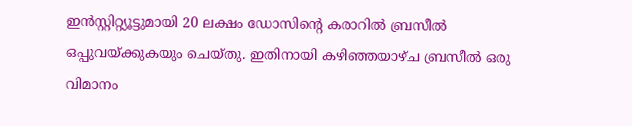ഇന്‍സ്റ്റിറ്റ്യൂട്ടുമായി 20 ലക്ഷം ഡോസിന്റെ കരാറില്‍ ബ്രസീല്‍ ഒപ്പുവയ്ക്കുകയും ചെയ്തു. ഇതിനായി കഴിഞ്ഞയാഴ്ച ബ്രസീല്‍ ഒരു വിമാനം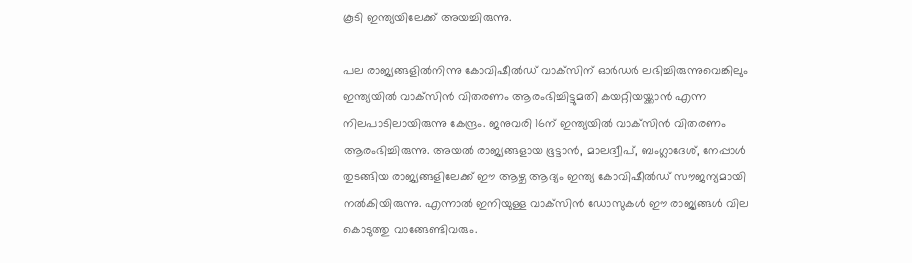കൂടി ഇന്ത്യയിലേക്ക് അയച്ചിരുന്നു.

പല രാജ്യങ്ങളില്‍നിന്നു കോവിഷീല്‍ഡ് വാക്‌സിന് ഓര്‍ഡര്‍ ലഭിച്ചിരുന്നുവെങ്കിലും ഇന്ത്യയില്‍ വാക്‌സിന്‍ വിതരണം ആരംഭിച്ചിട്ടുമതി കയറ്റിയയ്ക്കാന്‍ എന്ന നിലപാടിലായിരുന്നു കേന്ദ്രം. ജനുവരി 16ന് ഇന്ത്യയില്‍ വാക്‌സിന്‍ വിതരണം ആരംഭിച്ചിരുന്നു. അയല്‍ രാജ്യങ്ങളായ ഭൂട്ടാന്‍, മാലദ്വീപ്, ബംഗ്ലാദേശ്, നേപ്പാള്‍ തുടങ്ങിയ രാജ്യങ്ങളിലേക്ക് ഈ ആഴ്ച ആദ്യം ഇന്ത്യ കോവിഷീല്‍ഡ് സൗജന്യമായി നല്‍കിയിരുന്നു. എന്നാല്‍ ഇനിയുള്ള വാക്‌സിന്‍ ഡോസുകള്‍ ഈ രാജ്യങ്ങള്‍ വില കൊടുത്തു വാങ്ങേണ്ടിവരും.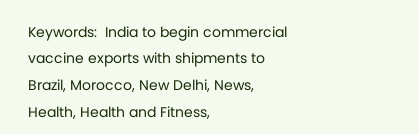Keywords:  India to begin commercial vaccine exports with shipments to Brazil, Morocco, New Delhi, News, Health, Health and Fitness,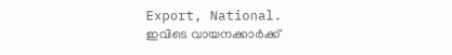Export, National.
ഇവിടെ വായനക്കാർക്ക്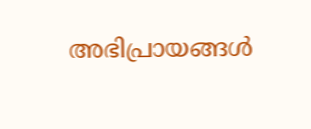അഭിപ്രായങ്ങൾ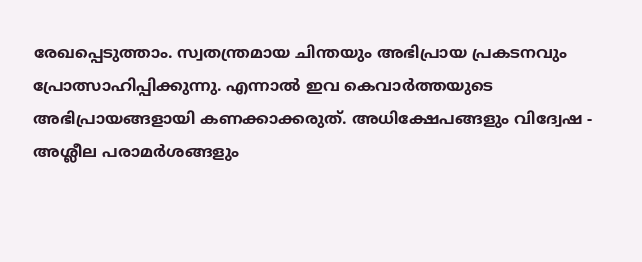രേഖപ്പെടുത്താം. സ്വതന്ത്രമായ ചിന്തയും അഭിപ്രായ പ്രകടനവും പ്രോത്സാഹിപ്പിക്കുന്നു. എന്നാൽ ഇവ കെവാർത്തയുടെ അഭിപ്രായങ്ങളായി കണക്കാക്കരുത്. അധിക്ഷേപങ്ങളും വിദ്വേഷ - അശ്ലീല പരാമർശങ്ങളും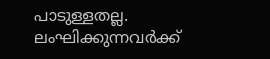പാടുള്ളതല്ല. ലംഘിക്കുന്നവർക്ക്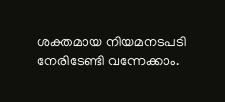ശക്തമായ നിയമനടപടി നേരിടേണ്ടി വന്നേക്കാം.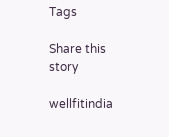Tags

Share this story

wellfitindia